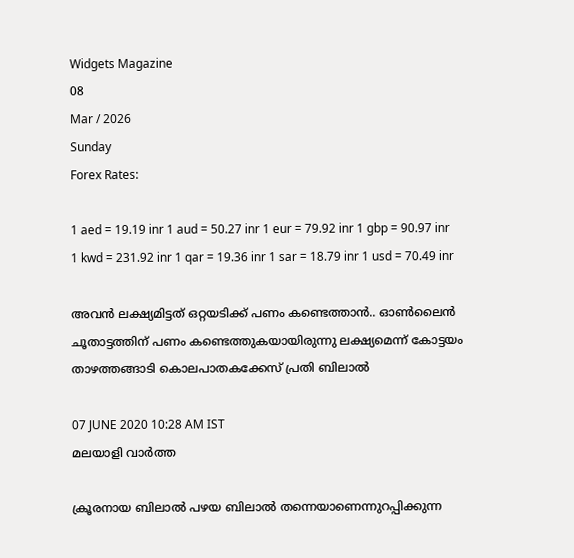Widgets Magazine
08
Mar / 2026
Sunday
Forex Rates:

1 aed = 19.19 inr 1 aud = 50.27 inr 1 eur = 79.92 inr 1 gbp = 90.97 inr 1 kwd = 231.92 inr 1 qar = 19.36 inr 1 sar = 18.79 inr 1 usd = 70.49 inr

അവന്‍ ലക്ഷ്യമിട്ടത് ഒറ്റയടിക്ക് പണം കണ്ടെത്താന്‍.. ഓണ്‍ലൈന്‍ ചൂതാട്ടത്തിന് പണം കണ്ടെത്തുകയായിരുന്നു ലക്ഷ്യമെന്ന് കോട്ടയം താഴത്തങ്ങാടി കൊലപാതകക്കേസ് പ്രതി ബിലാല്‍

07 JUNE 2020 10:28 AM IST
മലയാളി വാര്‍ത്ത

ക്രൂരനായ ബിലാല്‍ പഴയ ബിലാല്‍ തന്നെയാണെന്നുറപ്പിക്കുന്ന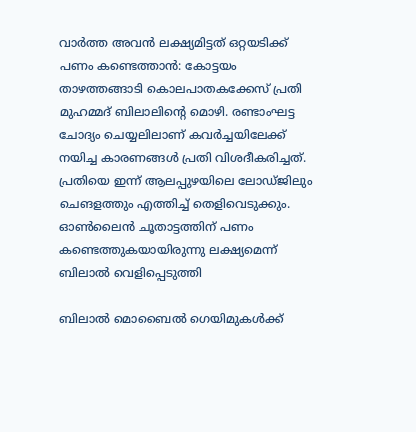വാര്‍ത്ത അവന്‍ ലക്ഷ്യമിട്ടത് ഒറ്റയടിക്ക് പണം കണ്ടെത്താന്‍: കോട്ടയം താഴത്തങ്ങാടി കൊലപാതകക്കേസ് പ്രതി മുഹമ്മദ് ബിലാലിന്റെ മൊഴി. രണ്ടാംഘട്ട ചോദ്യം ചെയ്യലിലാണ് കവര്‍ച്ചയിലേക്ക് നയിച്ച കാരണങ്ങള്‍ പ്രതി വിശദീകരിച്ചത്. പ്രതിയെ ഇന്ന് ആലപ്പുഴയിലെ ലോഡ്ജിലും ചെങളത്തും എത്തിച്ച് തെളിവെടുക്കും. ഓണ്‍ലൈന്‍ ചൂതാട്ടത്തിന് പണം കണ്ടെത്തുകയായിരുന്നു ലക്ഷ്യമെന്ന് ബിലാല്‍ വെളിപ്പെടുത്തി

ബിലാല്‍ മൊബൈല്‍ ഗെയിമുകള്‍ക്ക്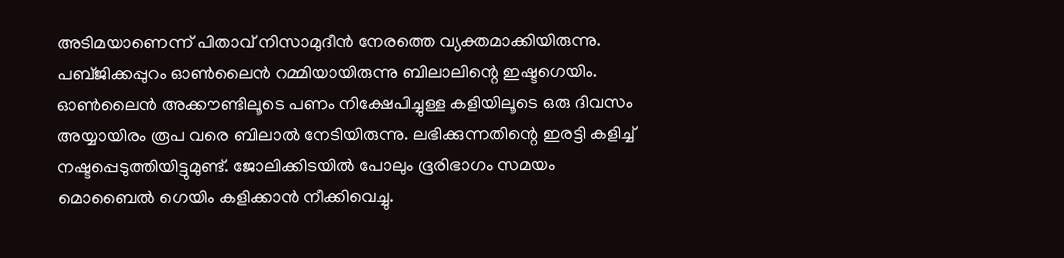അടിമയാണെന്ന് പിതാവ് നിസാമുദീന്‍ നേരത്തെ വ്യക്തമാക്കിയിരുന്നു. പബ്ജിക്കപ്പുറം ഓണ്‍ലൈന്‍ റമ്മിയായിരുന്നു ബിലാലിന്റെ ഇഷ്ടഗെയിം. ഓണ്‍ലൈന്‍ അക്കൗണ്ടിലൂടെ പണം നിക്ഷേപിച്ചുള്ള കളിയിലൂടെ ഒരു ദിവസം അയ്യായിരം രൂപ വരെ ബിലാല്‍ നേടിയിരുന്നു. ലഭിക്കുന്നതിന്റെ ഇരട്ടി കളിച്ച് നഷ്ടപ്പെടുത്തിയിട്ടുമുണ്ട്. ജോലിക്കിടയില്‍ പോലും ഭൂരിഭാഗം സമയം മൊബൈല്‍ ഗെയിം കളിക്കാന്‍ നീക്കിവെച്ചു.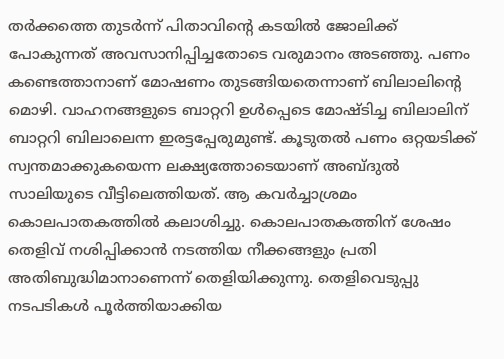തര്‍ക്കത്തെ തുടര്‍ന്ന് പിതാവിന്റെ കടയില്‍ ജോലിക്ക് പോകുന്നത് അവസാനിപ്പിച്ചതോടെ വരുമാനം അടഞ്ഞു. പണം കണ്ടെത്താനാണ് മോഷണം തുടങ്ങിയതെന്നാണ് ബിലാലിന്റെ മൊഴി. വാഹനങ്ങളുടെ ബാറ്ററി ഉള്‍പ്പെടെ മോഷ്ടിച്ച ബിലാലിന് ബാറ്ററി ബിലാലെന്ന ഇരട്ടപ്പേരുമുണ്ട്. കൂടുതല്‍ പണം ഒറ്റയടിക്ക് സ്വന്തമാക്കുകയെന്ന ലക്ഷ്യത്തോടെയാണ് അബ്ദുല്‍ സാലിയുടെ വീട്ടിലെത്തിയത്. ആ കവര്‍ച്ചാശ്രമം കൊലപാതകത്തില്‍ കലാശിച്ചു. കൊലപാതകത്തിന് ശേഷം തെളിവ് നശിപ്പിക്കാന്‍ നടത്തിയ നീക്കങ്ങളും പ്രതി അതിബുദ്ധിമാനാണെന്ന് തെളിയിക്കുന്നു. തെളിവെടുപ്പു നടപടികള്‍ പൂര്‍ത്തിയാക്കിയ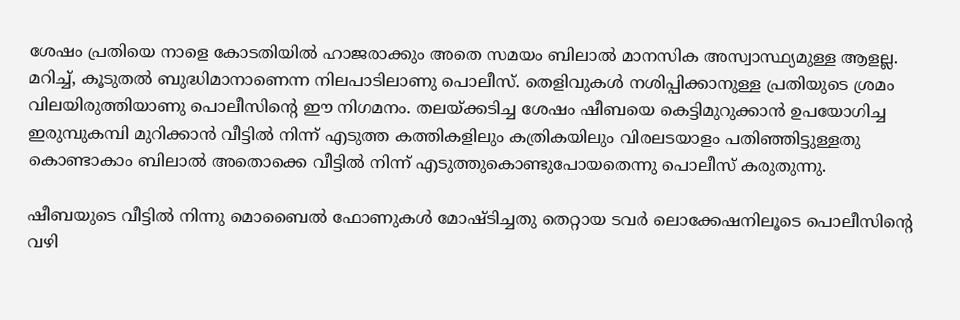ശേഷം പ്രതിയെ നാളെ കോടതിയില്‍ ഹാജരാക്കും അതെ സമയം ബിലാല്‍ മാനസിക അസ്വാസ്ഥ്യമുള്ള ആളല്ല. മറിച്ച്, കൂടുതല്‍ ബുദ്ധിമാനാണെന്ന നിലപാടിലാണു പൊലീസ്. തെളിവുകള്‍ നശിപ്പിക്കാനുള്ള പ്രതിയുടെ ശ്രമം വിലയിരുത്തിയാണു പൊലീസിന്റെ ഈ നിഗമനം. തലയ്ക്കടിച്ച ശേഷം ഷീബയെ കെട്ടിമുറുക്കാന്‍ ഉപയോഗിച്ച ഇരുമ്പുകമ്പി മുറിക്കാന്‍ വീട്ടില്‍ നിന്ന് എടുത്ത കത്തികളിലും കത്രികയിലും വിരലടയാളം പതിഞ്ഞിട്ടുള്ളതു കൊണ്ടാകാം ബിലാല്‍ അതൊക്കെ വീട്ടില്‍ നിന്ന് എടുത്തുകൊണ്ടുപോയതെന്നു പൊലീസ് കരുതുന്നു.

ഷീബയുടെ വീട്ടില്‍ നിന്നു മൊബൈല്‍ ഫോണുകള്‍ മോഷ്ടിച്ചതു തെറ്റായ ടവര്‍ ലൊക്കേഷനിലൂടെ പൊലീസിന്റെ വഴി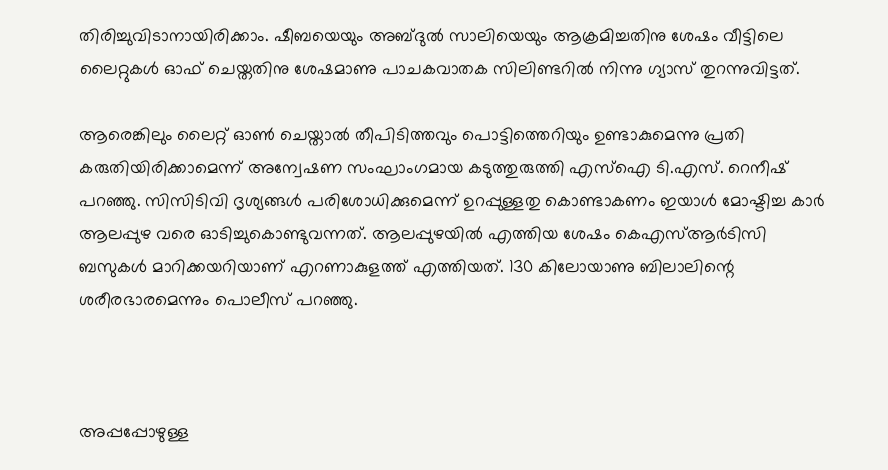തിരിച്ചുവിടാനായിരിക്കാം. ഷീബയെയും അബ്ദുല്‍ സാലിയെയും ആക്രമിച്ചതിനു ശേഷം വീട്ടിലെ ലൈറ്റുകള്‍ ഓഫ് ചെയ്തതിനു ശേഷമാണു പാചകവാതക സിലിണ്ടറില്‍ നിന്നു ഗ്യാസ് തുറന്നുവിട്ടത്.

ആരെങ്കിലും ലൈറ്റ് ഓണ്‍ ചെയ്താല്‍ തീപിടിത്തവും പൊട്ടിത്തെറിയും ഉണ്ടാകുമെന്നു പ്രതി കരുതിയിരിക്കാമെന്ന് അന്വേഷണ സംഘാംഗമായ കടുത്തുരുത്തി എസ്‌ഐ ടി.എസ്. റെനീഷ് പറഞ്ഞു. സിസിടിവി ദൃശ്യങ്ങള്‍ പരിശോധിക്കുമെന്ന് ഉറപ്പുള്ളതു കൊണ്ടാകണം ഇയാള്‍ മോഷ്ടിച്ച കാര്‍ ആലപ്പുഴ വരെ ഓടിച്ചുകൊണ്ടുവന്നത്. ആലപ്പുഴയില്‍ എത്തിയ ശേഷം കെഎസ്ആര്‍ടിസി ബസുകള്‍ മാറിക്കയറിയാണ് എറണാകുളത്ത് എത്തിയത്. 130 കിലോയാണു ബിലാലിന്റെ ശരീരഭാരമെന്നും പൊലീസ് പറഞ്ഞു.



അപ്പപ്പോഴുള്ള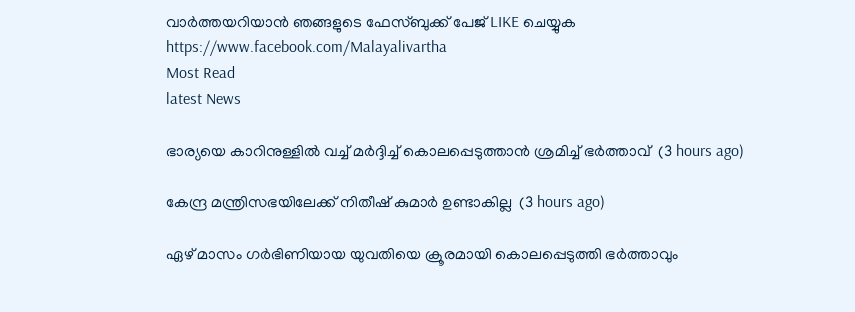വാര്‍ത്തയറിയാന്‍ ഞങ്ങളുടെ ഫേസ്‌ബുക്ക്‌ പേജ് LIKE ചെയ്യുക
https://www.facebook.com/Malayalivartha
Most Read
latest News

ഭാര്യയെ കാറിനുള്ളില്‍ വച്ച് മര്‍ദ്ദിച്ച് കൊലപ്പെടുത്താന്‍ ശ്രമിച്ച് ഭര്‍ത്താവ്  (3 hours ago)

കേന്ദ്ര മന്ത്രിസഭയിലേക്ക് നിതീഷ് കുമാര്‍ ഉണ്ടാകില്ല  (3 hours ago)

ഏഴ് മാസം ഗര്‍ഭിണിയായ യുവതിയെ ക്രൂരമായി കൊലപ്പെടുത്തി ഭര്‍ത്താവും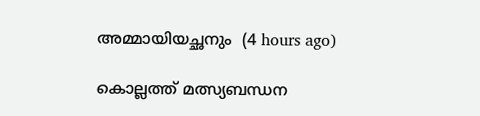അമ്മായിയച്ഛനും  (4 hours ago)

കൊല്ലത്ത് മത്സ്യബന്ധന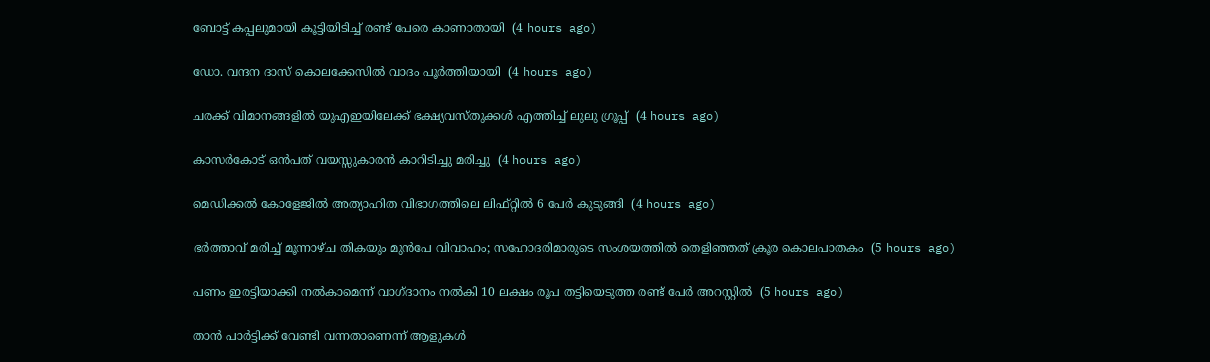ബോട്ട് കപ്പലുമായി കൂട്ടിയിടിച്ച് രണ്ട് പേരെ കാണാതായി  (4 hours ago)

ഡോ. വന്ദന ദാസ് കൊലക്കേസില്‍ വാദം പൂര്‍ത്തിയായി  (4 hours ago)

ചരക്ക് വിമാനങ്ങളില്‍ യുഎഇയിലേക്ക് ഭക്ഷ്യവസ്തുക്കള്‍ എത്തിച്ച് ലുലു ഗ്രൂപ്പ്  (4 hours ago)

കാസര്‍കോട് ഒന്‍പത് വയസ്സുകാരന്‍ കാറിടിച്ചു മരിച്ചു  (4 hours ago)

മെഡിക്കല്‍ കോളേജില്‍ അത്യാഹിത വിഭാഗത്തിലെ ലിഫ്റ്റില്‍ 6 പേര്‍ കുടുങ്ങി  (4 hours ago)

ഭര്‍ത്താവ് മരിച്ച് മൂന്നാഴ്ച തികയും മുന്‍പേ വിവാഹം; സഹോദരിമാരുടെ സംശയത്തില്‍ തെളിഞ്ഞത് ക്രൂര കൊലപാതകം  (5 hours ago)

പണം ഇരട്ടിയാക്കി നല്‍കാമെന്ന് വാഗ്ദാനം നല്‍കി 10 ലക്ഷം രൂപ തട്ടിയെടുത്ത രണ്ട് പേര്‍ അറസ്റ്റില്‍  (5 hours ago)

താന്‍ പാര്‍ട്ടിക്ക് വേണ്ടി വന്നതാണെന്ന് ആളുകള്‍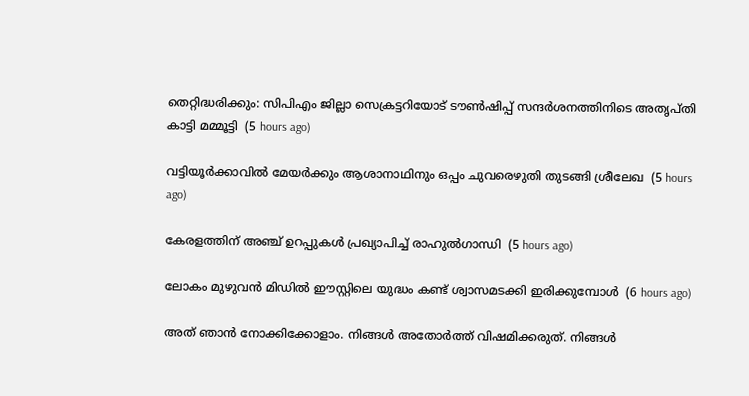തെറ്റിദ്ധരിക്കും: സിപിഎം ജില്ലാ സെക്രട്ടറിയോട് ടൗണ്‍ഷിപ്പ് സന്ദര്‍ശനത്തിനിടെ അതൃപ്തി കാട്ടി മമ്മൂട്ടി  (5 hours ago)

വട്ടിയൂര്‍ക്കാവില്‍ മേയര്‍ക്കും ആശാനാഥിനും ഒപ്പം ചുവരെഴുതി തുടങ്ങി ശ്രീലേഖ  (5 hours ago)

കേരളത്തിന് അഞ്ച് ഉറപ്പുകള്‍ പ്രഖ്യാപിച്ച് രാഹുല്‍ഗാന്ധി  (5 hours ago)

ലോകം മുഴുവൻ മിഡിൽ ഈസ്റ്റിലെ യുദ്ധം കണ്ട് ശ്വാസമടക്കി ഇരിക്കുമ്പോൾ  (6 hours ago)

അത് ഞാൻ നോക്കിക്കോളാം. നിങ്ങൾ അതോർത്ത് വിഷമിക്കരുത്. നിങ്ങൾ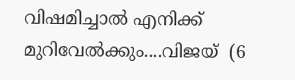വിഷമിച്ചാൽ എനിക്ക് മുറിവേൽക്കും....വിജയ്  (6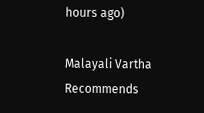hours ago)

Malayali Vartha Recommends